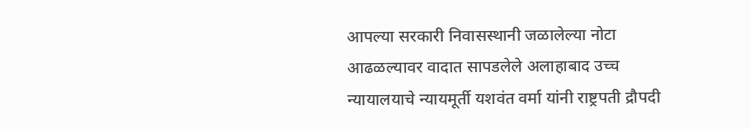आपल्या सरकारी निवासस्थानी जळालेल्या नोटा आढळल्यावर वादात सापडलेले अलाहाबाद उच्च न्यायालयाचे न्यायमूर्ती यशवंत वर्मा यांनी राष्ट्रपती द्रौपदी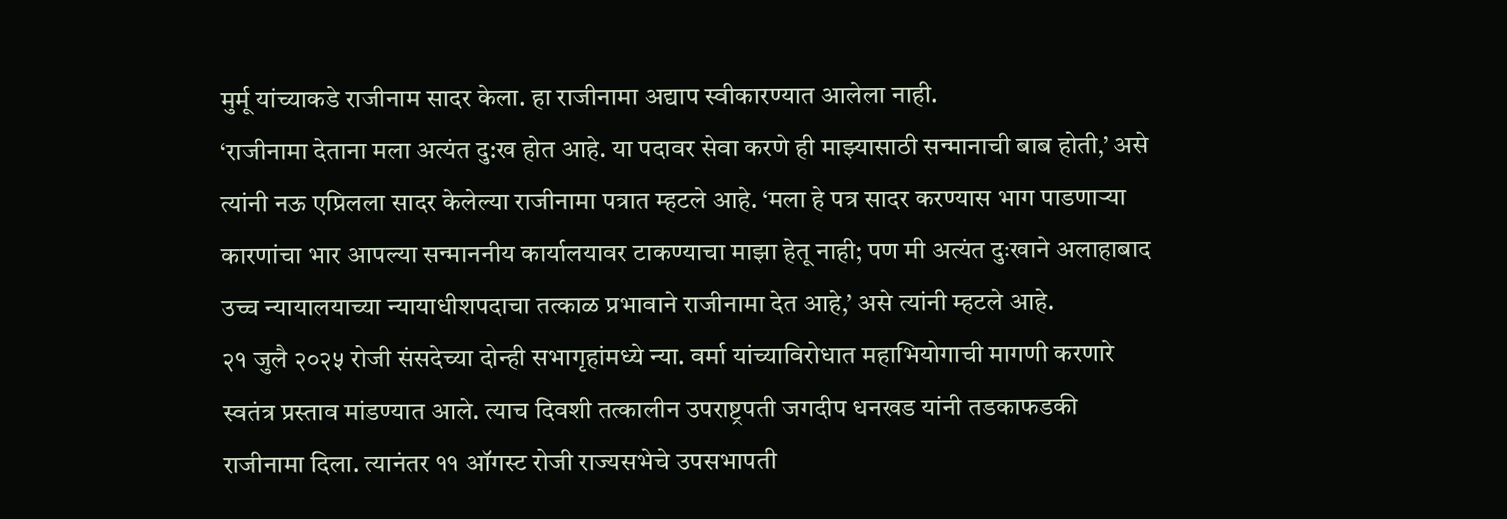मुर्मू यांच्याकडे राजीनाम सादर केला. हा राजीनामा अद्याप स्वीकारण्यात आलेला नाही.
‘राजीनामा देताना मला अत्यंत दु:ख होत आहे. या पदावर सेवा करणे ही माझ्यासाठी सन्मानाची बाब होती,’ असे त्यांनी नऊ एप्रिलला सादर केलेल्या राजीनामा पत्रात म्हटले आहे. ‘मला हे पत्र सादर करण्यास भाग पाडणाऱ्या कारणांचा भार आपल्या सन्माननीय कार्यालयावर टाकण्याचा माझा हेतू नाही; पण मी अत्यंत दुःखाने अलाहाबाद उच्च न्यायालयाच्या न्यायाधीशपदाचा तत्काळ प्रभावाने राजीनामा देत आहे,’ असे त्यांनी म्हटले आहे.
२१ जुलै २०२५ रोजी संसदेच्या दोन्ही सभागृहांमध्ये न्या. वर्मा यांच्याविरोधात महाभियोगाची मागणी करणारे स्वतंत्र प्रस्ताव मांडण्यात आले. त्याच दिवशी तत्कालीन उपराष्ट्रपती जगदीप धनखड यांनी तडकाफडकी राजीनामा दिला. त्यानंतर ११ ऑगस्ट रोजी राज्यसभेचे उपसभापती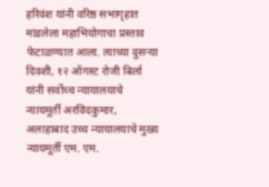हरिवंश यांनी वरिष्ठ सभागृहात मांडलेला महाभियोगाचा प्रस्ताव फेटाळण्यात आला. त्याच्या दुसऱ्या दिवशी, १२ ऑगस्ट रोजी बिर्ला यांनी सर्वोच्च न्यायालयाचे न्यायमूर्ती अरविंदकुमार, अलाहाबाद उच्च न्यायालयाचे मुख्य न्यायमूर्ती एम. एम.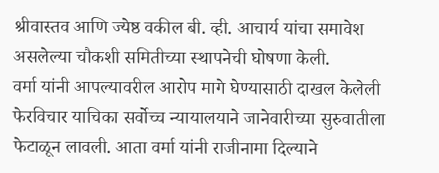श्रीवास्तव आणि ज्येष्ठ वकील बी. व्ही. आचार्य यांचा समावेश असलेल्या चौकशी समितीच्या स्थापनेची घोषणा केली.
वर्मा यांनी आपल्यावरील आरोप मागे घेण्यासाठी दाखल केलेली फेरविचार याचिका सर्वोच्च न्यायालयाने जानेवारीच्या सुरुवातीला फेटाळून लावली. आता वर्मा यांनी राजीनामा दिल्याने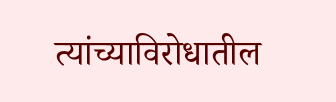त्यांच्याविरोधातील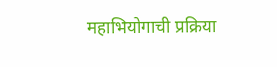महाभियोगाची प्रक्रिया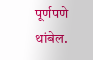पूर्णपणे थांबेल.